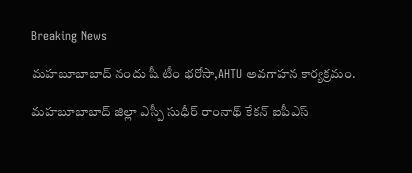Breaking News

మహబూబాబాద్ నందు షీ టీం భరోసా,AHTU అవగాహన కార్యక్రమం.

మహబూబాబాద్ జిల్లా ఎస్పీ సుధీర్ రాంనాథ్ కేకన్ ఐపీఎస్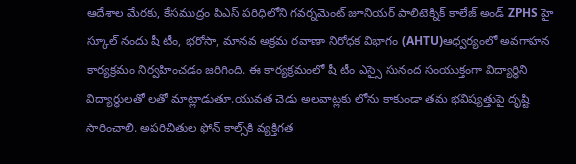ఆదేశాల మేరకు, కేసముద్రం పిఎస్ పరిధిలోని గవర్నమెంట్ జూనియర్ పాలిటెక్నిక్ కాలేజ్ అండ్ ZPHS హై స్కూల్ నందు షీ టీం, భరోసా, మానవ అక్రమ రవాణా నిరోధక విభాగం (AHTU)ఆధ్వర్యంలో అవగాహన కార్యక్రమం నిర్వహించడం జరిగింది. ఈ కార్యక్రమంలో షీ టీం ఎస్సై సునంద సంయుక్తంగా విద్యార్థిని విద్యార్థులతో లతో మాట్లాడుతూ.యువత చెడు అలవాట్లకు లోను కాకుండా తమ భవిష్యత్తుపై దృష్టి సారించాలి. అపరిచితుల ఫోన్ కాల్స్‌కి వ్యక్తిగత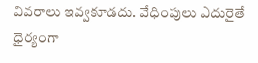వివరాలు ఇవ్వకూడదు. వేధింపులు ఎదురైతే ధైర్యంగా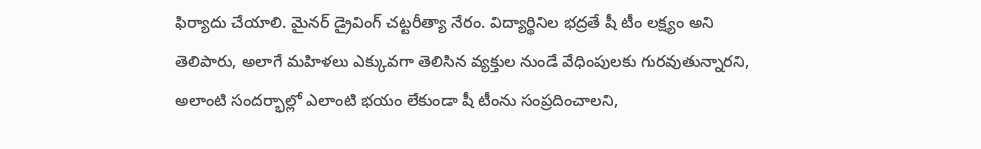ఫిర్యాదు చేయాలి. మైనర్ డ్రైవింగ్ చట్టరీత్యా నేరం. విద్యార్థినిల భద్రతే షీ టీం లక్ష్యం అని తెలిపారు, అలాగే మహిళలు ఎక్కువగా తెలిసిన వ్యక్తుల నుండే వేధింపులకు గురవుతున్నారని, అలాంటి సందర్భాల్లో ఎలాంటి భయం లేకుండా షీ టీంను సంప్రదించాలని,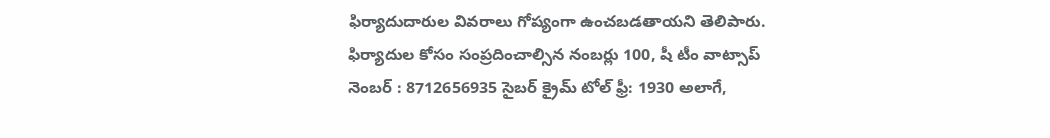ఫిర్యాదుదారుల వివరాలు గోప్యంగా ఉంచబడతాయని తెలిపారు. ఫిర్యాదుల కోసం సంప్రదించాల్సిన నంబర్లు 100, షీ టీం వాట్సాప్ నెంబర్ : 8712656935 సైబర్ క్రైమ్ టోల్ ఫ్రీ: 1930 అలాగే,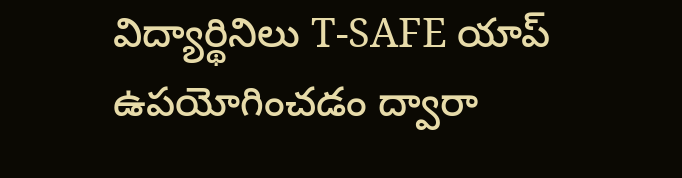విద్యార్థినిలు T-SAFE యాప్ ఉపయోగించడం ద్వారా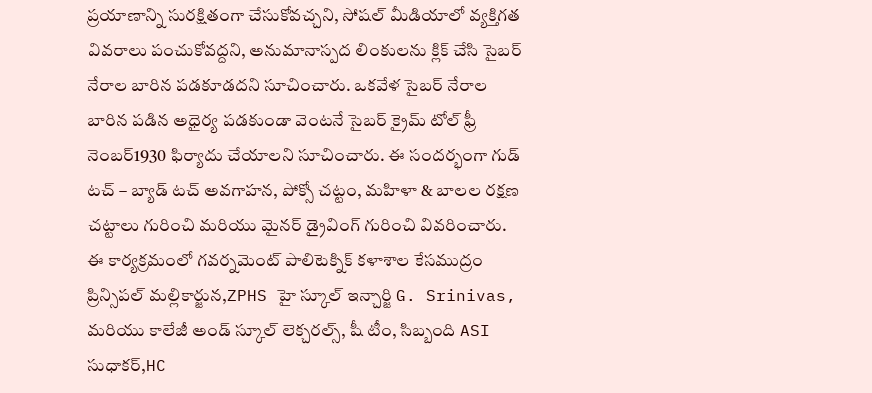ప్రయాణాన్ని సురక్షితంగా చేసుకోవచ్చని, సోషల్ మీడియాలో వ్యక్తిగత వివరాలు పంచుకోవద్దని, అనుమానాస్పద లింకులను క్లిక్ చేసి సైబర్ నేరాల బారిన పడకూడదని సూచించారు. ఒకవేళ సైబర్ నేరాల బారిన పడిన అధైర్య పడకుండా వెంటనే సైబర్ క్రైమ్ టోల్ ఫ్రీ నెంబర్1930 ఫిర్యాదు చేయాలని సూచించారు. ఈ సందర్భంగా గుడ్ టచ్ – బ్యాడ్ టచ్ అవగాహన, పోక్సో చట్టం, మహిళా & బాలల రక్షణ చట్టాలు గురించి మరియు మైనర్ డ్రైవింగ్ గురించి వివరించారు.
ఈ కార్యక్రమంలో గవర్నమెంట్ పాలిటెక్నిక్ కళాశాల కేసముద్రం ప్రిన్సిపల్ మల్లికార్జున,ZPHS హై స్కూల్ ఇన్చార్జి G. Srinivas, మరియు కాలేజీ అండ్ స్కూల్ లెక్చరల్స్, షీ టీం, సిబ్బంది ASI సుధాకర్,HC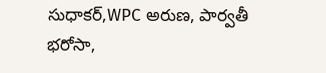సుధాకర్,WPC అరుణ, పార్వతీ భరోసా,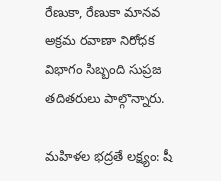రేణుకా, రేణుకా మానవ అక్రమ రవాణా నిరోధక విభాగం సిబ్బంది సుప్రజ తదితరులు పాల్గొన్నారు.

మహిళల భద్రతే లక్ష్యం: షీ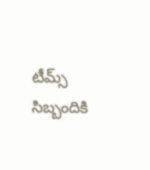టీమ్స్ సిబ్బందికి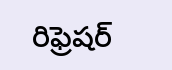రిఫ్రెషర్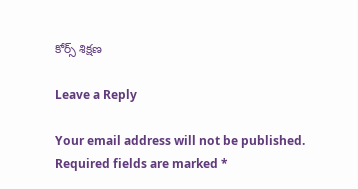కోర్స్ శిక్షణ

Leave a Reply

Your email address will not be published. Required fields are marked *